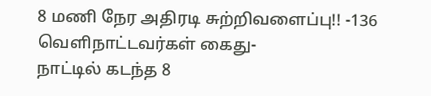8 மணி நேர அதிரடி சுற்றிவளைப்பு!! -136 வெளிநாட்டவர்கள் கைது-
நாட்டில் கடந்த 8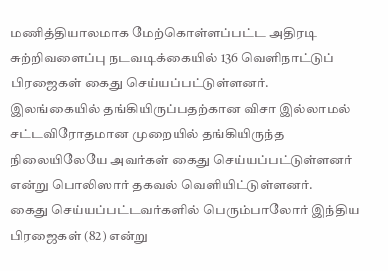மணித்தியாலமாக மேற்கொள்ளப்பட்ட அதிரடி சுற்றிவளைப்பு நடவடிக்கையில் 136 வெளிநாட்டுப் பிரஜைகள் கைது செய்யப்பட்டுள்ளனர்.
இலங்கையில் தங்கியிருப்பதற்கான விசா இல்லாமல் சட்டவிரோதமான முறையில் தங்கியிருந்த நிலையிலேயே அவர்கள் கைது செய்யப்பட்டுள்ளனர் என்று பொலிஸார் தகவல் வெளியிட்டுள்ளனர்.
கைது செய்யப்பட்டவர்களில் பெரும்பாலோர் இந்திய பிரஜைகள் (82) என்று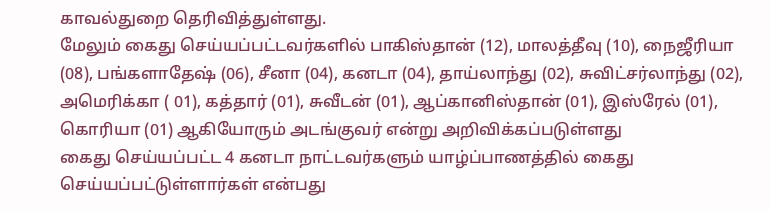காவல்துறை தெரிவித்துள்ளது.
மேலும் கைது செய்யப்பட்டவர்களில் பாகிஸ்தான் (12), மாலத்தீவு (10), நைஜீரியா (08), பங்களாதேஷ் (06), சீனா (04), கனடா (04), தாய்லாந்து (02), சுவிட்சர்லாந்து (02), அமெரிக்கா ( 01), கத்தார் (01), சுவீடன் (01), ஆப்கானிஸ்தான் (01), இஸ்ரேல் (01), கொரியா (01) ஆகியோரும் அடங்குவர் என்று அறிவிக்கப்படுள்ளது
கைது செய்யப்பட்ட 4 கனடா நாட்டவர்களும் யாழ்ப்பாணத்தில் கைது செய்யப்பட்டுள்ளார்கள் என்பது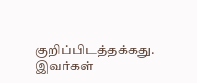குறிப்பிடத்தக்கது. இவர்கள்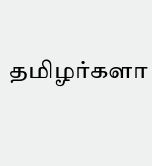தமிழர்களா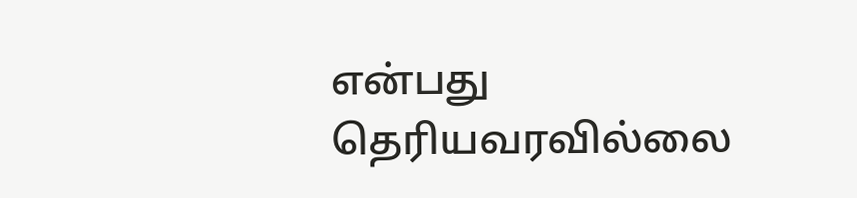என்பது தெரியவரவில்லை